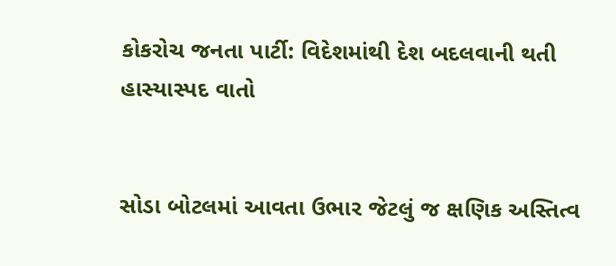કોકરોચ જનતા પાર્ટી: વિદેશમાંથી દેશ બદલવાની થતી હાસ્યાસ્પદ વાતો


સોડા બોટલમાં આવતા ઉભાર જેટલું જ ક્ષણિક અસ્તિત્વ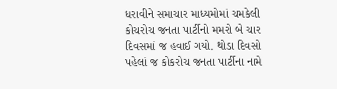ધરાવીને સમાચાર માધ્યમોમાં ચમકેલી કોચરોચ જનતા પાર્ટીનો મમરો બે ચાર દિવસમાં જ હવાઈ ગયો. થોડા દિવસો પહેલાં જ કોકરોચ જનતા પાર્ટીના નામે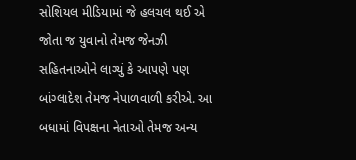સોશિયલ મીડિયામાં જે હલચલ થઈ એ જોતા જ યુવાનો તેમજ જેનઝી સહિતનાઓને લાગ્યું કે આપણે પણ બાંગ્લાદેશ તેમજ નેપાળવાળી કરીએ. આ બધામાં વિપક્ષના નેતાઓ તેમજ અન્ય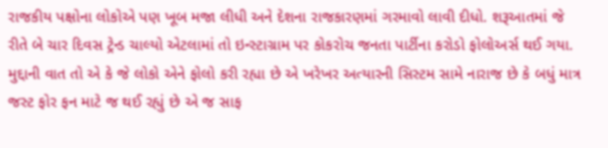રાજકીય પક્ષોના લોકોએ પણ ખૂબ મજા લીધી અને દેશના રાજકારણમાં ગરમાવો લાવી દીધો. શરૂઆતમાં જે રીતે બે ચાર દિવસ ટ્રેન્ડ ચાલ્યો એટલામાં તો ઇન્સ્ટાગ્રામ પર કોકરોચ જનતા પાર્ટીના કરોડો ફોલોઅર્સ થઈ ગયા. મુદ્દાની વાત તો એ કે જે લોકો એને ફોલો કરી રહ્યા છે એ ખરેખર અત્યારની સિસ્ટમ સામે નારાજ છે કે બધું માત્ર જસ્ટ ફોર ફન માટે જ થઈ રહ્યું છે એ જ સાફ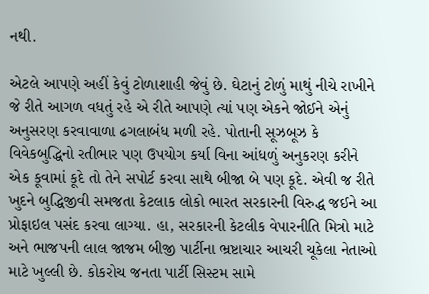નથી.

એટલે આપણે અહીં કેવું ટોળાશાહી જેવું છે. ઘેટાનું ટોળું માથું નીચે રાખીને જે રીતે આગળ વધતું રહે એ રીતે આપણે ત્યાં પણ એકને જોઈને એનું અનુસરણ કરવાવાળા ઢગલાબંધ મળી રહે. પોતાની સૂઝબૂઝ કે વિવેકબુદ્ધિનો રતીભાર પણ ઉપયોગ કર્યા વિના આંધળું અનુકરણ કરીને એક કૂવામાં કૂદે તો તેને સપોર્ટ કરવા સાથે બીજા બે પણ કૂદે. એવી જ રીતે ખુદને બુદ્ધિજીવી સમજતા કેટલાક લોકો ભારત સરકારની વિરુદ્ધ જઈને આ પ્રોફાઇલ પસંદ કરવા લાગ્યા. હા, સરકારની કેટલીક વેપારનીતિ મિત્રો માટે અને ભાજપની લાલ જાજમ બીજી પાર્ટીના ભ્રષ્ટાચાર આચરી ચૂકેલા નેતાઓ માટે ખુલ્લી છે. કોકરોચ જનતા પાર્ટી સિસ્ટમ સામે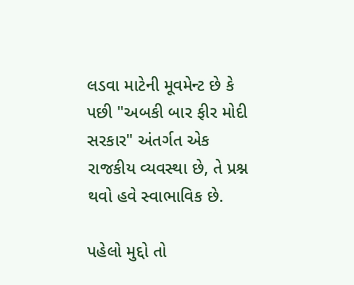લડવા માટેની મૂવમેન્ટ છે કે પછી "અબકી બાર ફીર મોદી સરકાર" અંતર્ગત એક રાજકીય વ્યવસ્થા છે, તે પ્રશ્ન થવો હવે સ્વાભાવિક છે.

પહેલો મુદ્દો તો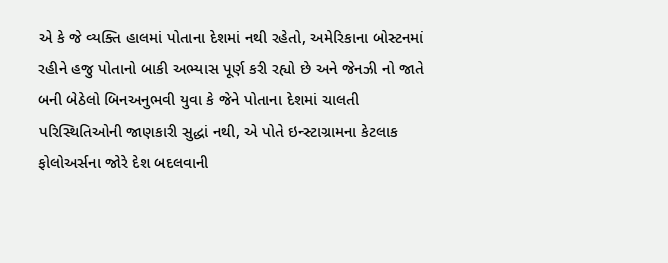એ કે જે વ્યક્તિ હાલમાં પોતાના દેશમાં નથી રહેતો, અમેરિકાના બોસ્ટનમાં રહીને હજુ પોતાનો બાકી અભ્યાસ પૂર્ણ કરી રહ્યો છે અને જેનઝી નો જાતે બની બેઠેલો બિનઅનુભવી યુવા કે જેને પોતાના દેશમાં ચાલતી પરિસ્થિતિઓની જાણકારી સુદ્ધાં નથી, એ પોતે ઇન્સ્ટાગ્રામના કેટલાક ફોલોઅર્સના જોરે દેશ બદલવાની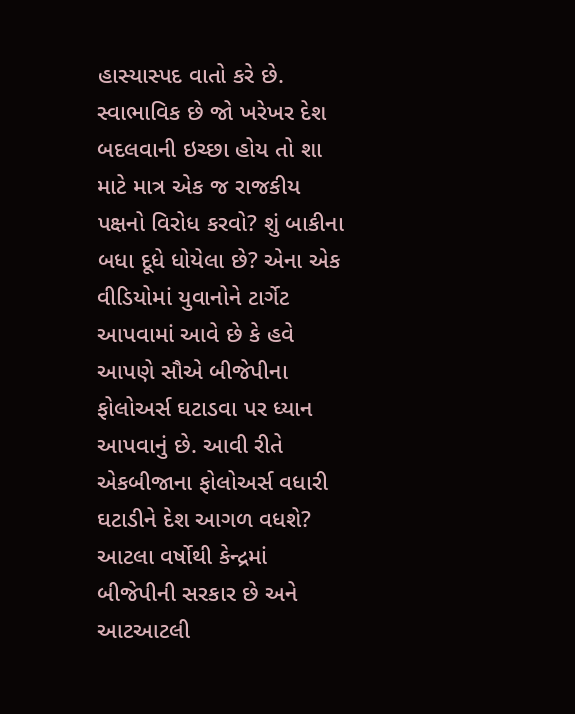હાસ્યાસ્પદ વાતો કરે છે. સ્વાભાવિક છે જો ખરેખર દેશ બદલવાની ઇચ્છા હોય તો શા માટે માત્ર એક જ રાજકીય પક્ષનો વિરોધ કરવો? શું બાકીના બધા દૂધે ધોયેલા છે? એના એક વીડિયોમાં યુવાનોને ટાર્ગેટ આપવામાં આવે છે કે હવે આપણે સૌએ બીજેપીના ફોલોઅર્સ ઘટાડવા પર ધ્યાન આપવાનું છે. આવી રીતે એકબીજાના ફોલોઅર્સ વધારી ઘટાડીને દેશ આગળ વધશે? આટલા વર્ષોથી કેન્દ્રમાં બીજેપીની સરકાર છે અને આટઆટલી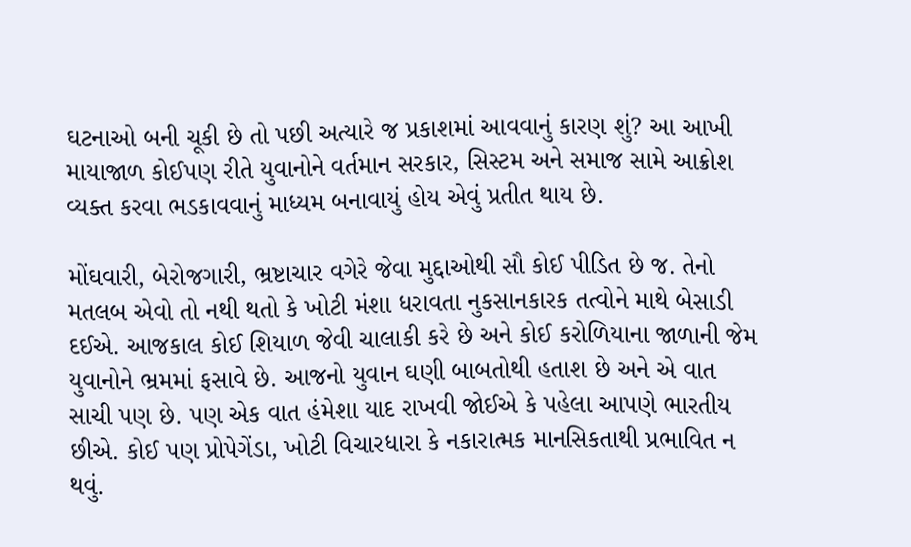ઘટનાઓ બની ચૂકી છે તો પછી અત્યારે જ પ્રકાશમાં આવવાનું કારણ શું? આ આખી માયાજાળ કોઈપણ રીતે યુવાનોને વર્તમાન સરકાર, સિસ્ટમ અને સમાજ સામે આક્રોશ વ્યક્ત કરવા ભડકાવવાનું માધ્યમ બનાવાયું હોય એવું પ્રતીત થાય છે.

મોંઘવારી, બેરોજગારી, ભ્રષ્ટાચાર વગેરે જેવા મુદ્દાઓથી સૌ કોઈ પીડિત છે જ. તેનો મતલબ એવો તો નથી થતો કે ખોટી મંશા ધરાવતા નુકસાનકારક તત્વોને માથે બેસાડી દઈએ. આજકાલ કોઈ શિયાળ જેવી ચાલાકી કરે છે અને કોઈ કરોળિયાના જાળાની જેમ યુવાનોને ભ્રમમાં ફસાવે છે. આજનો યુવાન ઘણી બાબતોથી હતાશ છે અને એ વાત સાચી પણ છે. પણ એક વાત હંમેશા યાદ રાખવી જોઈએ કે પહેલા આપણે ભારતીય છીએ. કોઈ પણ પ્રોપેગેંડા, ખોટી વિચારધારા કે નકારાત્મક માનસિકતાથી પ્રભાવિત ન થવું.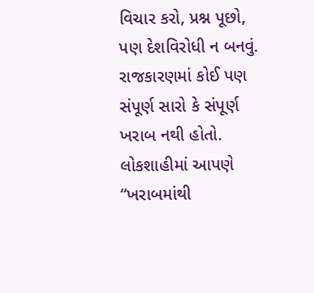વિચાર કરો, પ્રશ્ન પૂછો, પણ દેશવિરોધી ન બનવું. રાજકારણમાં કોઈ પણ સંપૂર્ણ સારો કે સંપૂર્ણ ખરાબ નથી હોતો. લોકશાહીમાં આપણે “ખરાબમાંથી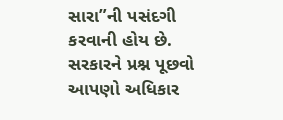સારા”ની પસંદગી કરવાની હોય છે. સરકારને પ્રશ્ન પૂછવો આપણો અધિકાર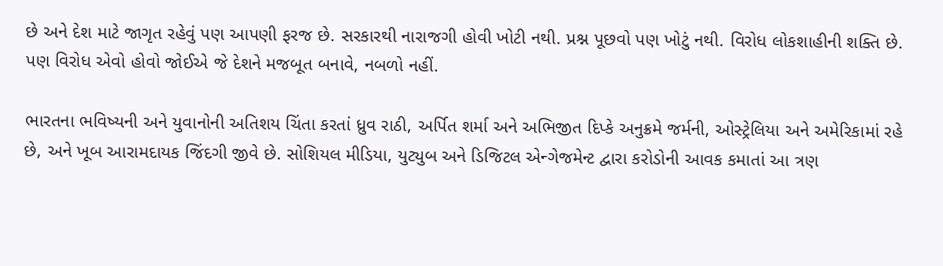છે અને દેશ માટે જાગૃત રહેવું પણ આપણી ફરજ છે. સરકારથી નારાજગી હોવી ખોટી નથી. પ્રશ્ન પૂછવો પણ ખોટું નથી. વિરોધ લોકશાહીની શક્તિ છે. પણ વિરોધ એવો હોવો જોઈએ જે દેશને મજબૂત બનાવે, નબળો નહીં.

ભારતના ભવિષ્યની અને યુવાનોની અતિશય ચિંતા કરતાં ધ્રુવ રાઠી, અર્પિત શર્મા અને અભિજીત દિપ્કે અનુક્રમે જર્મની, ઓસ્ટ્રેલિયા અને અમેરિકામાં રહે છે, અને ખૂબ આરામદાયક જિંદગી જીવે છે. સોશિયલ મીડિયા, યુટ્યુબ અને ડિજિટલ એન્ગેજમેન્ટ દ્વારા કરોડોની આવક કમાતાં આ ત્રણ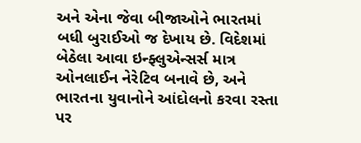અને એના જેવા બીજાઓને ભારતમાં બધી બુરાઈઓ જ દેખાય છે. વિદેશમાં બેઠેલા આવા ઇન્ફ્લુએન્સર્સ માત્ર ઓનલાઈન નેરેટિવ બનાવે છે, અને ભારતના યુવાનોને આંદોલનો કરવા રસ્તા પર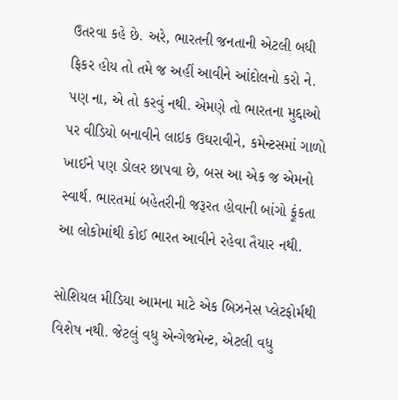ઉતરવા કહે છે. અરે, ભારતની જનતાની એટલી બધી ફિકર હોય તો તમે જ અહીં આવીને આંદોલનો કરો ને. પણ ના, એ તો કરવું નથી. એમણે તો ભારતના મુદ્દાઓ પર વીડિયો બનાવીને લાઇક ઉઘરાવીને, કમેન્ટસમાં ગાળો ખાઈને પણ ડોલર છાપવા છે, બસ આ એક જ એમનો સ્વાર્થ. ભારતમાં બહેતરીની જરૂરત હોવાની બાંગો ફૂંકતા આ લોકોમાંથી કોઈ ભારત આવીને રહેવા તૈયાર નથી.

સોશિયલ મીડિયા આમના માટે એક બિઝનેસ પ્લેટફોર્મથી વિશેષ નથી. જેટલું વધુ એન્ગેજમેન્ટ, એટલી વધુ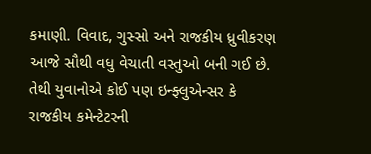કમાણી. વિવાદ, ગુસ્સો અને રાજકીય ધ્રુવીકરણ આજે સૌથી વધુ વેચાતી વસ્તુઓ બની ગઈ છે. તેથી યુવાનોએ કોઈ પણ ઇન્ફ્લુએન્સર કે રાજકીય કમેન્ટેટરની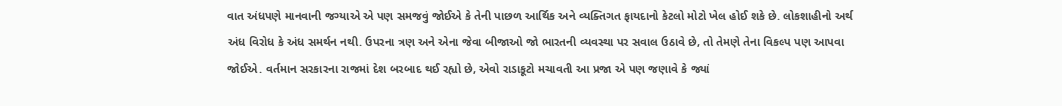વાત અંધપણે માનવાની જગ્યાએ એ પણ સમજવું જોઈએ કે તેની પાછળ આર્થિક અને વ્યક્તિગત ફાયદાનો કેટલો મોટો ખેલ હોઈ શકે છે. લોકશાહીનો અર્થ અંધ વિરોધ કે અંધ સમર્થન નથી. ઉપરના ત્રણ અને એના જેવા બીજાઓ જો ભારતની વ્યવસ્થા પર સવાલ ઉઠાવે છે, તો તેમણે તેના વિકલ્પ પણ આપવા જોઈએ. વર્તમાન સરકારના રાજમાં દેશ બરબાદ થઈ રહ્યો છે, એવો રાડાકૂટો મચાવતી આ પ્રજા એ પણ જણાવે કે જ્યાં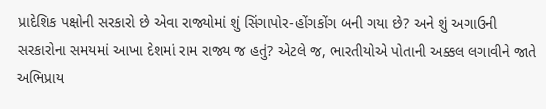પ્રાદેશિક પક્ષોની સરકારો છે એવા રાજ્યોમાં શું સિંગાપોર-હોંગકોંગ બની ગયા છે? અને શું અગાઉની સરકારોના સમયમાં આખા દેશમાં રામ રાજ્ય જ હતું? એટલે જ, ભારતીયોએ પોતાની અક્કલ લગાવીને જાતે અભિપ્રાય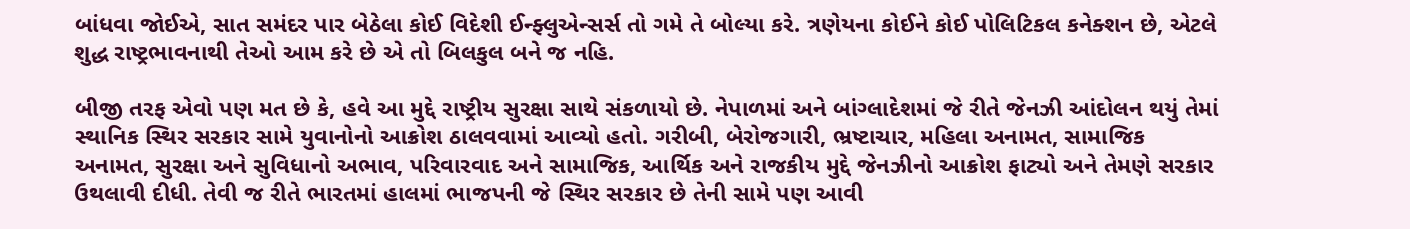બાંધવા જોઈએ, સાત સમંદર પાર બેઠેલા કોઈ વિદેશી ઈન્ફ્લુએન્સર્સ તો ગમે તે બોલ્યા કરે. ત્રણેયના કોઈને કોઈ પોલિટિકલ કનેક્શન છે, એટલે શુદ્ધ રાષ્ટ્રભાવનાથી તેઓ આમ કરે છે એ તો બિલકુલ બને જ નહિ.

બીજી તરફ એવો પણ મત છે કે, હવે આ મુદ્દે રાષ્ટ્રીય સુરક્ષા સાથે સંકળાયો છે. નેપાળમાં અને બાંગ્લાદેશમાં જે રીતે જેનઝી આંદોલન થયું તેમાં સ્થાનિક સ્થિર સરકાર સામે યુવાનોનો આક્રોશ ઠાલવવામાં આવ્યો હતો. ગરીબી, બેરોજગારી, ભ્રષ્ટાચાર, મહિલા અનામત, સામાજિક અનામત, સુરક્ષા અને સુવિધાનો અભાવ, પરિવારવાદ અને સામાજિક, આર્થિક અને રાજકીય મુદ્દે જેનઝીનો આક્રોશ ફાટ્યો અને તેમણે સરકાર ઉથલાવી દીધી. તેવી જ રીતે ભારતમાં હાલમાં ભાજપની જે સ્થિર સરકાર છે તેની સામે પણ આવી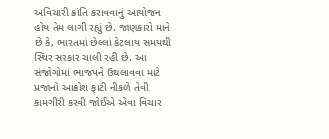અવિચારી ક્રાંતિ કરાવવાનું આયોજન હોય તેમ લાગી રહ્યું છે. જાણકારો માને છે કે, ભારતમાં છેલ્લાં કેટલાય સમયથી સ્થિર સરકાર ચાલી રહી છે. આ સંજોગોમાં ભાજપને ઉથલાવવા માટે પ્રજાનો આક્રોશ ફાટી નીકળે તેવી કામગીરી કરવી જોઈએ એવા વિચાર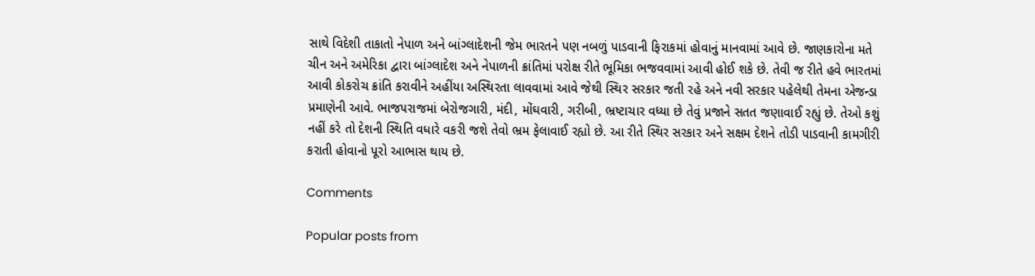સાથે વિદેશી તાકાતો નેપાળ અને બાંગ્લાદેશની જેમ ભારતને પણ નબળું પાડવાની ફિરાકમાં હોવાનું માનવામાં આવે છે. જાણકારોના મતે ચીન અને અમેરિકા દ્વારા બાંગ્લાદેશ અને નેપાળની ક્રાંતિમાં પરોક્ષ રીતે ભૂમિકા ભજવવામાં આવી હોઈ શકે છે. તેવી જ રીતે હવે ભારતમાં આવી કોકરોચ ક્રાંતિ કરાવીને અહીંયા અસ્થિરતા લાવવામાં આવે જેથી સ્થિર સરકાર જતી રહે અને નવી સરકાર પહેલેથી તેમના એજન્ડા પ્રમાણેની આવે. ભાજ૫રાજમાં બેરોજગારી, મંદી, મોંઘવારી, ગરીબી, ભ્રષ્ટાચાર વધ્યા છે તેવું પ્રજાને સતત જણાવાઈ રહ્યું છે. તેઓ કશું નહીં કરે તો દેશની સ્થિતિ વધારે વકરી જશે તેવો ભ્રમ ફેલાવાઈ રહ્યો છે. આ રીતે સ્થિર સરકાર અને સક્ષમ દેશને તોડી પાડવાની કામગીરી કરાતી હોવાનો પૂરો આભાસ થાય છે.

Comments

Popular posts from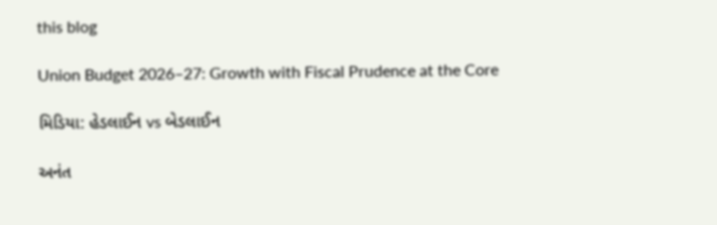this blog

Union Budget 2026–27: Growth with Fiscal Prudence at the Core

મિડિયા: હેડલાઈન vs બેડલાઈન

અનંત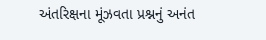અંતરિક્ષના મૂંઝવતા પ્રશ્નનું અનંત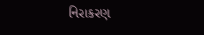નિરાકરણ